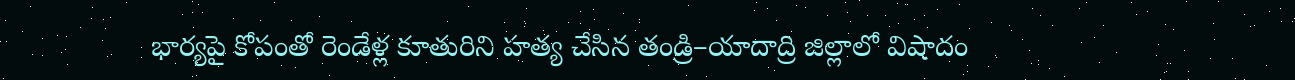భార్యపై కోపంతో రెండేళ్ల కూతురిని హత్య చేసిన తండ్రి–యాదాద్రి జిల్లాలో విషాదం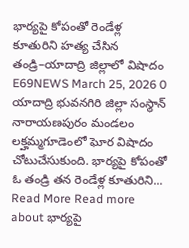భార్యపై కోపంతో రెండేళ్ల కూతురిని హత్య చేసిన తండ్రి–యాదాద్రి జిల్లాలో విషాదం E69NEWS March 25, 2026 0 యాదాద్రి భువనగిరి జిల్లా సంస్థాన్ నారాయణపురం మండలం లక్హమ్మగూడెంలో ఘోర విషాదం చోటుచేసుకుంది. భార్యపై కోపంతో ఓ తండ్రి తన రెండేళ్ల కూతురిని... Read More Read more about భార్యపై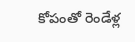కోపంతో రెండేళ్ల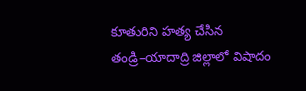కూతురిని హత్య చేసిన తండ్రి–యాదాద్రి జిల్లాలో విషాదం